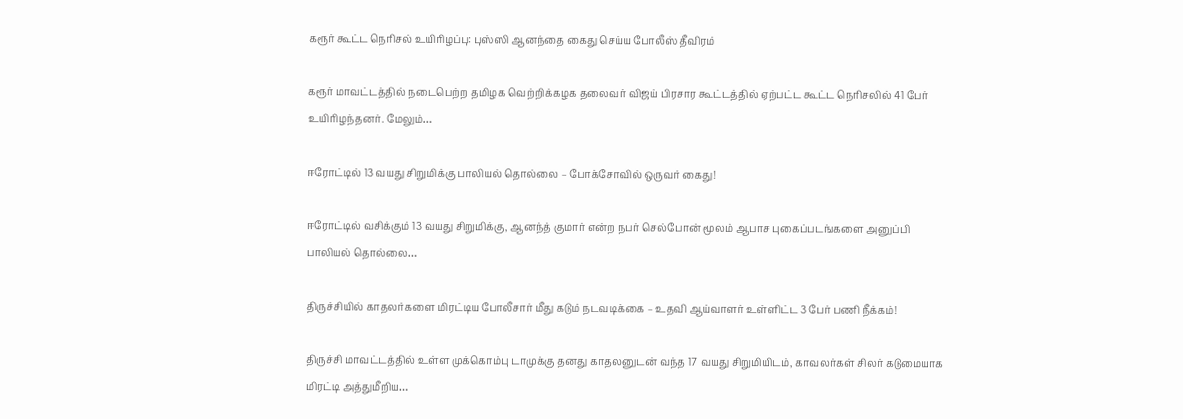கரூர் கூட்ட நெரிசல் உயிரிழப்பு: புஸ்ஸி ஆனந்தை கைது செய்ய போலீஸ் தீவிரம்

கரூர் மாவட்டத்தில் நடைபெற்ற தமிழக வெற்றிக்கழக தலைவர் விஜய் பிரசார கூட்டத்தில் ஏற்பட்ட கூட்ட நெரிசலில் 41 பேர் உயிரிழந்தனர். மேலும்…

ஈரோட்டில் 13 வயது சிறுமிக்கு பாலியல் தொல்லை – போக்சோவில் ஒருவர் கைது!

ஈரோட்டில் வசிக்கும் 13 வயது சிறுமிக்கு, ஆனந்த் குமார் என்ற நபர் செல்போன் மூலம் ஆபாச புகைப்படங்களை அனுப்பி பாலியல் தொல்லை…

திருச்சியில் காதலர்களை மிரட்டிய போலீசார் மீது கடும் நடவடிக்கை – உதவி ஆய்வாளர் உள்ளிட்ட 3 பேர் பணி நீக்கம்!

திருச்சி மாவட்டத்தில் உள்ள முக்கொம்பு டாமுக்கு தனது காதலனுடன் வந்த 17 வயது சிறுமியிடம், காவலர்கள் சிலர் கடுமையாக மிரட்டி அத்துமீறிய…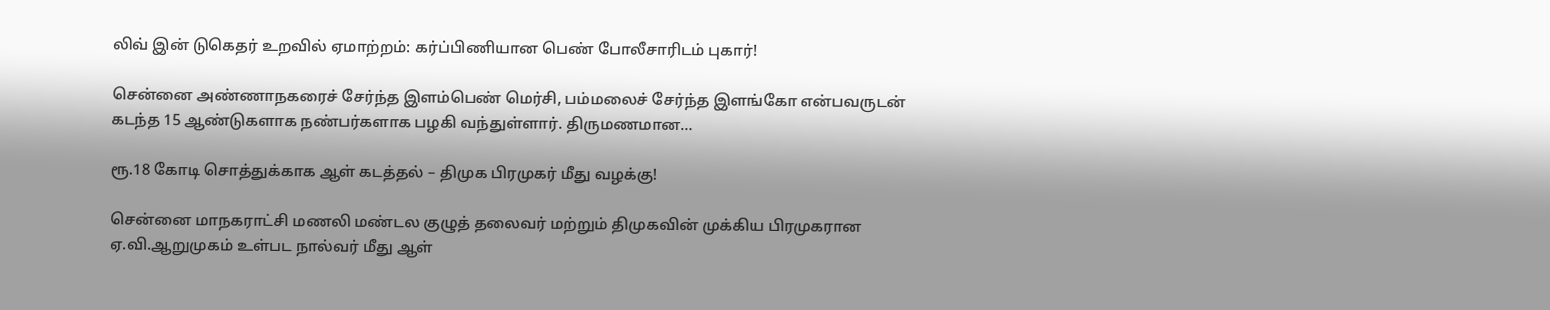லிவ் இன் டுகெதர் உறவில் ஏமாற்றம்: கர்ப்பிணியான பெண் போலீசாரிடம் புகார்!

சென்னை அண்ணாநகரைச் சேர்ந்த இளம்பெண் மெர்சி, பம்மலைச் சேர்ந்த இளங்கோ என்பவருடன் கடந்த 15 ஆண்டுகளாக நண்பர்களாக பழகி வந்துள்ளார். திருமணமான…

ரூ.18 கோடி சொத்துக்காக ஆள் கடத்தல் – திமுக பிரமுகர் மீது வழக்கு!

சென்னை மாநகராட்சி மணலி மண்டல குழுத் தலைவர் மற்றும் திமுகவின் முக்கிய பிரமுகரான ஏ.வி.ஆறுமுகம் உள்பட நால்வர் மீது ஆள்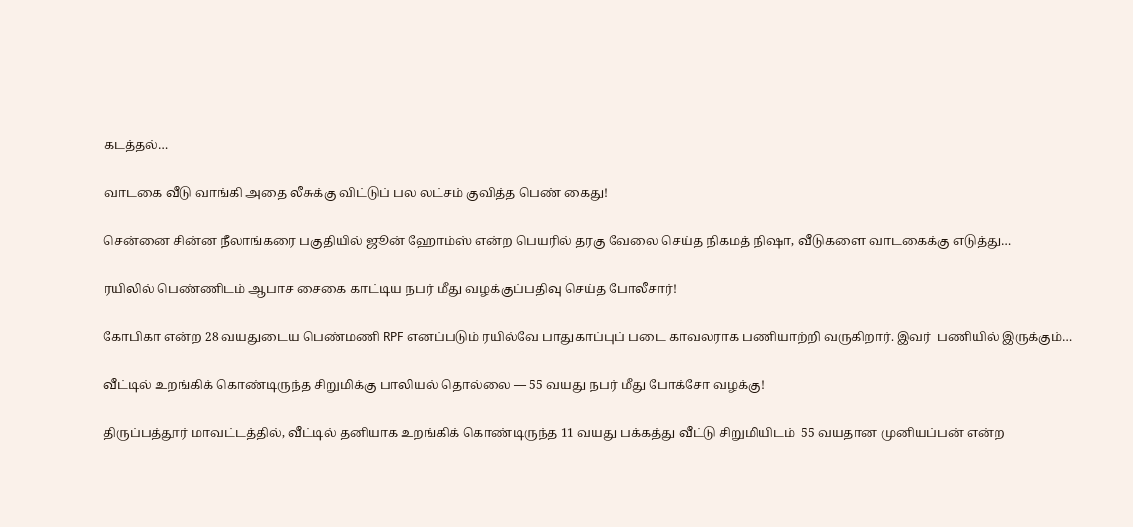கடத்தல்…

வாடகை வீடு வாங்கி அதை லீசுக்கு விட்டுப் பல லட்சம் குவித்த பெண் கைது!

சென்னை சின்ன நீலாங்கரை பகுதியில் ஜூன் ஹோம்ஸ் என்ற பெயரில் தரகு வேலை செய்த நிகமத் நிஷா, வீடுகளை வாடகைக்கு எடுத்து…

ரயிலில் பெண்ணிடம் ஆபாச சைகை காட்டிய நபர் மீது வழக்குப்பதிவு செய்த போலீசார்!

கோபிகா என்ற 28 வயதுடைய பெண்மணி RPF எனப்படும் ரயில்வே பாதுகாப்புப் படை காவலராக பணியாற்றி வருகிறார். இவர்  பணியில் இருக்கும்…

வீட்டில் உறங்கிக் கொண்டிருந்த சிறுமிக்கு பாலியல் தொல்லை — 55 வயது நபர் மீது போக்சோ வழக்கு!

திருப்பத்தூர் மாவட்டத்தில், வீட்டில் தனியாக உறங்கிக் கொண்டிருந்த 11 வயது பக்கத்து வீட்டு சிறுமியிடம்  55 வயதான முனியப்பன் என்ற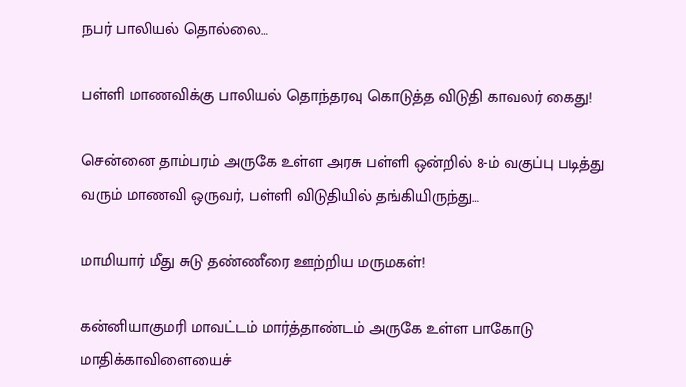நபர் பாலியல் தொல்லை…

பள்ளி மாணவிக்கு பாலியல் தொந்தரவு கொடுத்த விடுதி காவலர் கைது!

சென்னை தாம்பரம் அருகே உள்ள அரசு பள்ளி ஒன்றில் 8-ம் வகுப்பு படித்து வரும் மாணவி ஒருவர், பள்ளி விடுதியில் தங்கியிருந்து…

மாமியார் மீது சுடு தண்ணீரை ஊற்றிய மருமகள்!

கன்னியாகுமரி மாவட்டம் மார்த்தாண்டம் அருகே உள்ள பாகோடு மாதிக்காவிளையைச்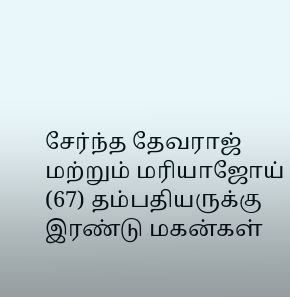சேர்ந்த தேவராஜ் மற்றும் மரியாஜோய் (67) தம்பதியருக்கு இரண்டு மகன்கள்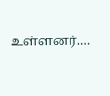உள்ளனர்.…